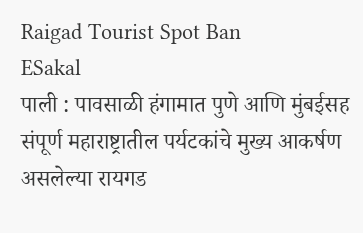Raigad Tourist Spot Ban
ESakal
पाली : पावसाळी हंगामात पुणे आणि मुंबईसह संपूर्ण महाराष्ट्रातील पर्यटकांचे मुख्य आकर्षण असलेल्या रायगड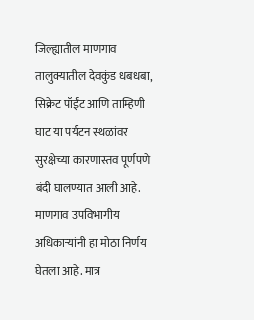जिल्ह्यातील माणगाव तालुक्यातील देवकुंड धबधबा, सिक्रेट पॉईंट आणि ताम्हिणी घाट या पर्यटन स्थळांवर सुरक्षेच्या कारणास्तव पूर्णपणे बंदी घालण्यात आली आहे. माणगाव उपविभागीय अधिकाऱ्यांनी हा मोठा निर्णय घेतला आहे. मात्र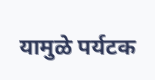यामुळे पर्यटक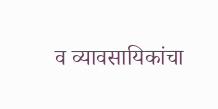व व्यावसायिकांचा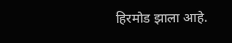हिरमोड झाला आहे.